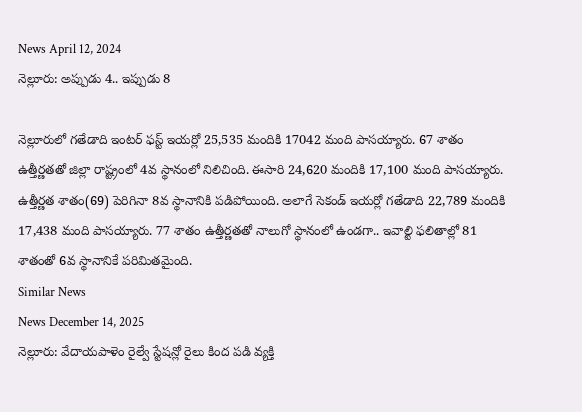News April 12, 2024
నెల్లూరు: అప్పుడు 4.. ఇప్పుడు 8

నెల్లూరులో గతేడాది ఇంటర్ ఫస్ట్ ఇయర్లో 25,535 మందికి 17042 మంది పాసయ్యారు. 67 శాతం ఉత్తీర్ణతతో జిల్లా రాష్ట్రంలో 4వ స్థానంలో నిలిచింది. ఈసారి 24,620 మందికి 17,100 మంది పాసయ్యారు. ఉత్తీర్ణత శాతం(69) పెరిగినా 8వ స్థానానికి పడిపోయింది. అలాగే సెకండ్ ఇయర్లో గతేడాది 22,789 మందికి 17,438 మంది పాసయ్యారు. 77 శాతం ఉత్తీర్ణతతో నాలుగో స్థానంలో ఉండగా.. ఇవాల్టి ఫలితాల్లో 81 శాతంతో 6వ స్థానానికే పరిమితమైంది.
Similar News
News December 14, 2025
నెల్లూరు: వేదాయపాళెం రైల్వే స్టేషన్లో రైలు కింద పడి వ్యక్తి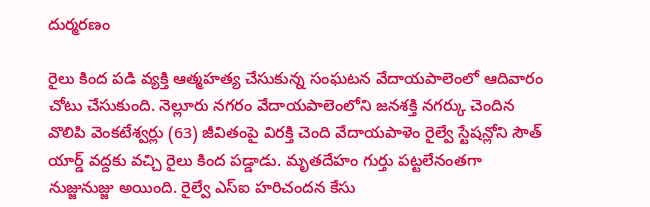దుర్మరణం

రైలు కింద పడి వ్యక్తి ఆత్మహత్య చేసుకున్న సంఘటన వేదాయపాలెంలో ఆదివారం చోటు చేసుకుంది. నెల్లూరు నగరం వేదాయపాలెంలోని జనశక్తి నగర్కు చెందిన వొలిపి వెంకటేశ్వర్లు (63) జీవితంపై విరక్తి చెంది వేదాయపాళెం రైల్వే స్టేషన్లోని సౌత్ యార్డ్ వద్దకు వచ్చి రైలు కింద పడ్డాడు. మృతదేహం గుర్తు పట్టలేనంతగా నుజ్జునుజ్జు అయింది. రైల్వే ఎస్ఐ హరిచందన కేసు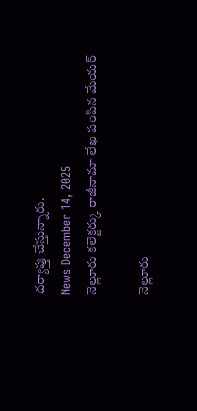దర్యాప్తు చేస్తున్నారు.
News December 14, 2025
నెల్లూరు కలెక్టర్కు రాజీనామా లేఖ పంపిన మేయర్

నెల్లూరు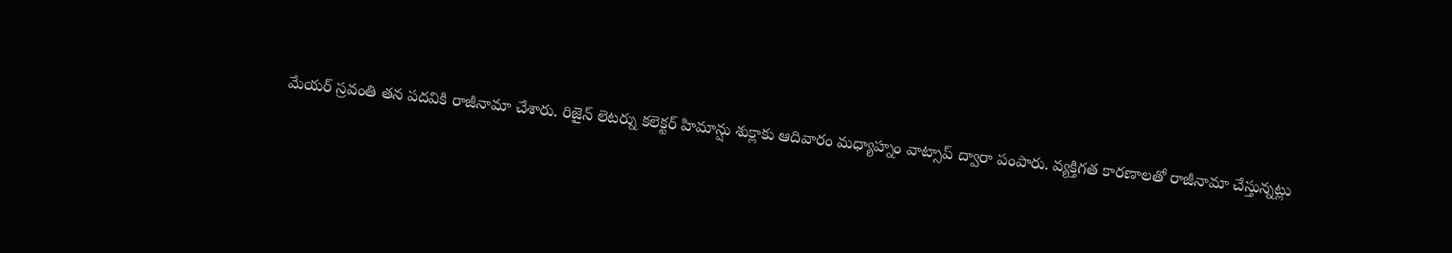మేయర్ స్రవంతి తన పదవికి రాజీనామా చేశారు. రిజైన్ లెటర్ను కలెక్టర్ హిమాన్షు శుక్లాకు ఆదివారం మధ్యాహ్నం వాట్సాప్ ద్వారా పంపారు. వ్యక్తిగత కారణాలతో రాజీనామా చేస్తున్నట్లు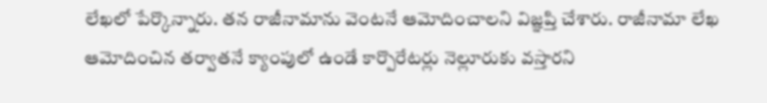లేఖలో పేర్కొన్నారు. తన రాజీనామాను వెంటనే ఆమోదించాలని విజ్ఞప్తి చేశారు. రాజీనామా లేఖ ఆమోదించిన తర్వాతనే క్యాంపులో ఉండే కార్పొరేటర్లు నెల్లూరుకు వస్తారని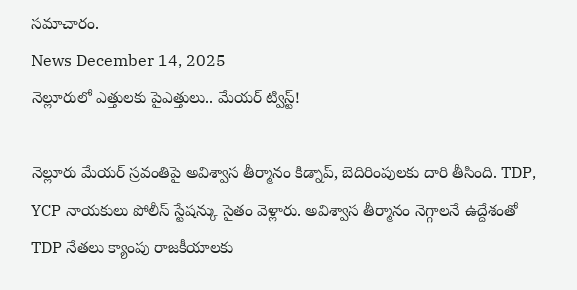సమాచారం.
News December 14, 2025
నెల్లూరులో ఎత్తులకు పైఎత్తులు.. మేయర్ ట్విస్ట్!

నెల్లూరు మేయర్ స్రవంతిపై అవిశ్వాస తీర్మానం కిడ్నాప్, బెదిరింపులకు దారి తీసింది. TDP, YCP నాయకులు పోలీస్ స్టేషన్కు సైతం వెళ్లారు. అవిశ్వాస తీర్మానం నెగ్గాలనే ఉద్దేశంతో TDP నేతలు క్యాంపు రాజకీయాలకు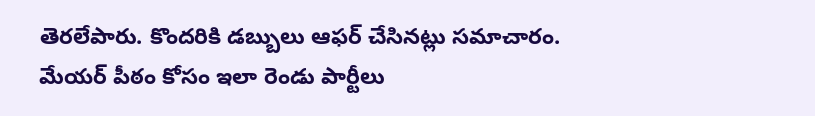తెరలేపారు. కొందరికి డబ్బులు ఆఫర్ చేసినట్లు సమాచారం. మేయర్ పీఠం కోసం ఇలా రెండు పార్టీలు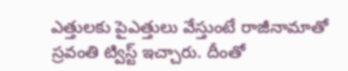ఎత్తులకు పైఎత్తులు వేస్తుంటే రాజీనామాతో స్రవంతి ట్విస్ట్ ఇచ్చారు. దీంతో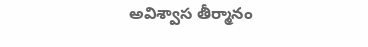అవిశ్వాస తీర్మానం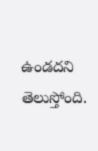ఉండదని తెలుస్తోంది.